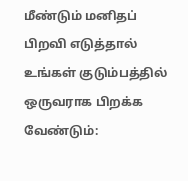மீண்டும் மனிதப் பிறவி எடுத்தால் உங்கள் குடும்பத்தில் ஒருவராக பிறக்க வேண்டும்: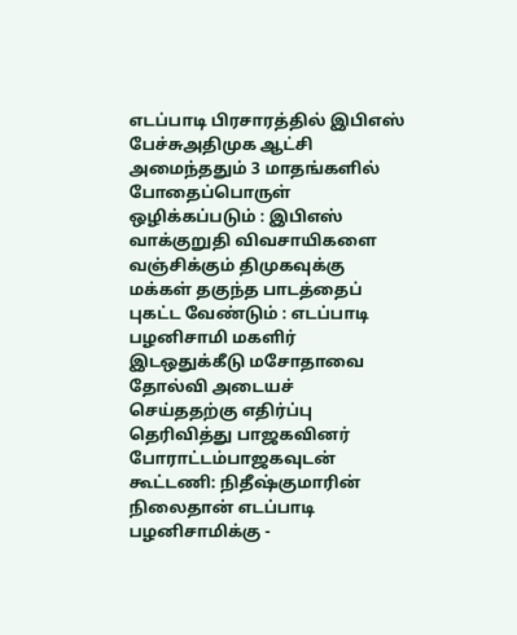எடப்பாடி பிரசாரத்தில் இபிஎஸ் பேச்சுஅதிமுக ஆட்சி அமைந்ததும் 3 மாதங்களில் போதைப்பொருள் ஒழிக்கப்படும் : இபிஎஸ் வாக்குறுதி விவசாயிகளை வஞ்சிக்கும் திமுகவுக்கு மக்கள் தகுந்த பாடத்தைப் புகட்ட வேண்டும் : எடப்பாடி பழனிசாமி மகளிர் இடஒதுக்கீடு மசோதாவை தோல்வி அடையச் செய்ததற்கு எதிர்ப்பு தெரிவித்து பாஜகவினர் போராட்டம்பாஜகவுடன் கூட்டணி: நிதீஷ்குமாரின் நிலைதான் எடப்பாடி பழனிசாமிக்கு -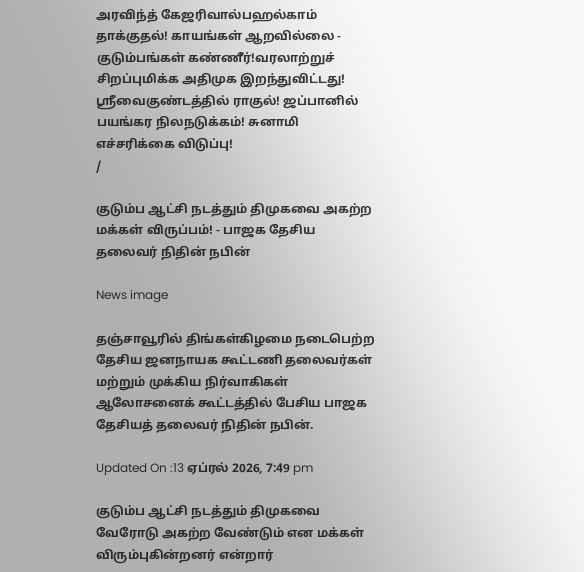அரவிந்த் கேஜரிவால்பஹல்காம் தாக்குதல்! காயங்கள் ஆறவில்லை - குடும்பங்கள் கண்ணீர்!வரலாற்றுச் சிறப்புமிக்க அதிமுக இறந்துவிட்டது! ஸ்ரீவைகுண்டத்தில் ராகுல்! ஜப்பானில் பயங்கர நிலநடுக்கம்! சுனாமி எச்சரிக்கை விடுப்பு!
/

குடும்ப ஆட்சி நடத்தும் திமுகவை அகற்ற மக்கள் விருப்பம்! - பாஜக தேசிய தலைவர் நிதின் நபின்

News image

தஞ்சாவூரில் திங்கள்கிழமை நடைபெற்ற தேசிய ஜனநாயக கூட்டணி தலைவர்கள் மற்றும் முக்கிய நிர்வாகிகள் ஆலோசனைக் கூட்டத்தில் பேசிய பாஜக தேசியத் தலைவர் நிதின் நபின்.

Updated On :13 ஏப்ரல் 2026, 7:49 pm

குடும்ப ஆட்சி நடத்தும் திமுகவை வேரோடு அகற்ற வேண்டும் என மக்கள் விரும்புகின்றனர் என்றார்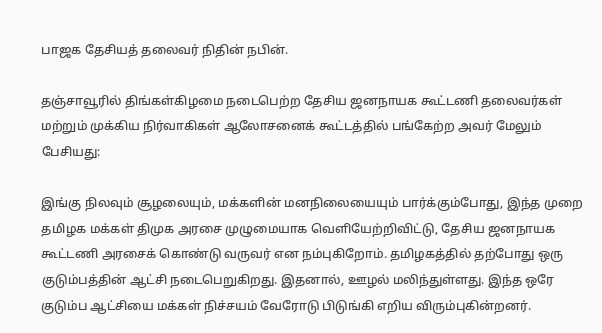பாஜக தேசியத் தலைவர் நிதின் நபின்.

தஞ்சாவூரில் திங்கள்கிழமை நடைபெற்ற தேசிய ஜனநாயக கூட்டணி தலைவர்கள் மற்றும் முக்கிய நிர்வாகிகள் ஆலோசனைக் கூட்டத்தில் பங்கேற்ற அவர் மேலும் பேசியது:

இங்கு நிலவும் சூழலையும், மக்களின் மனநிலையையும் பார்க்கும்போது, இந்த முறை தமிழக மக்கள் திமுக அரசை முழுமையாக வெளியேற்றிவிட்டு, தேசிய ஜனநாயக கூட்டணி அரசைக் கொண்டு வருவர் என நம்புகிறோம். தமிழகத்தில் தற்போது ஒரு குடும்பத்தின் ஆட்சி நடைபெறுகிறது. இதனால், ஊழல் மலிந்துள்ளது. இந்த ஒரே குடும்ப ஆட்சியை மக்கள் நிச்சயம் வேரோடு பிடுங்கி எறிய விரும்புகின்றனர்.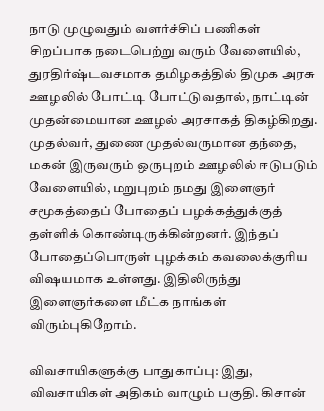நாடு முழுவதும் வளர்ச்சிப் பணிகள் சிறப்பாக நடைபெற்று வரும் வேளையில், துரதிர்ஷ்டவசமாக தமிழகத்தில் திமுக அரசு ஊழலில் போட்டி போட்டுவதால், நாட்டின் முதன்மையான ஊழல் அரசாகத் திகழ்கிறது. முதல்வர், துணை முதல்வருமான தந்தை, மகன் இருவரும் ஒருபுறம் ஊழலில் ஈடுபடும் வேளையில், மறுபுறம் நமது இளைஞர் சமூகத்தைப் போதைப் பழக்கத்துக்குத் தள்ளிக் கொண்டிருக்கின்றனர். இந்தப் போதைப்பொருள் புழக்கம் கவலைக்குரிய விஷயமாக உள்ளது. இதிலிருந்து இளைஞர்களை மீட்க நாங்கள் விரும்புகிறோம்.

விவசாயிகளுக்கு பாதுகாப்பு: இது, விவசாயிகள் அதிகம் வாழும் பகுதி. கிசான்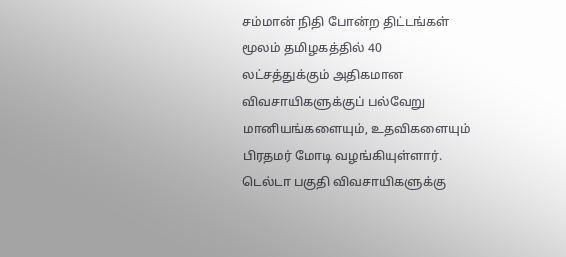சம்மான் நிதி போன்ற திட்டங்கள் மூலம் தமிழகத்தில் 40 லட்சத்துக்கும் அதிகமான விவசாயிகளுக்குப் பல்வேறு மானியங்களையும், உதவிகளையும் பிரதமர் மோடி வழங்கியுள்ளார். டெல்டா பகுதி விவசாயிகளுக்கு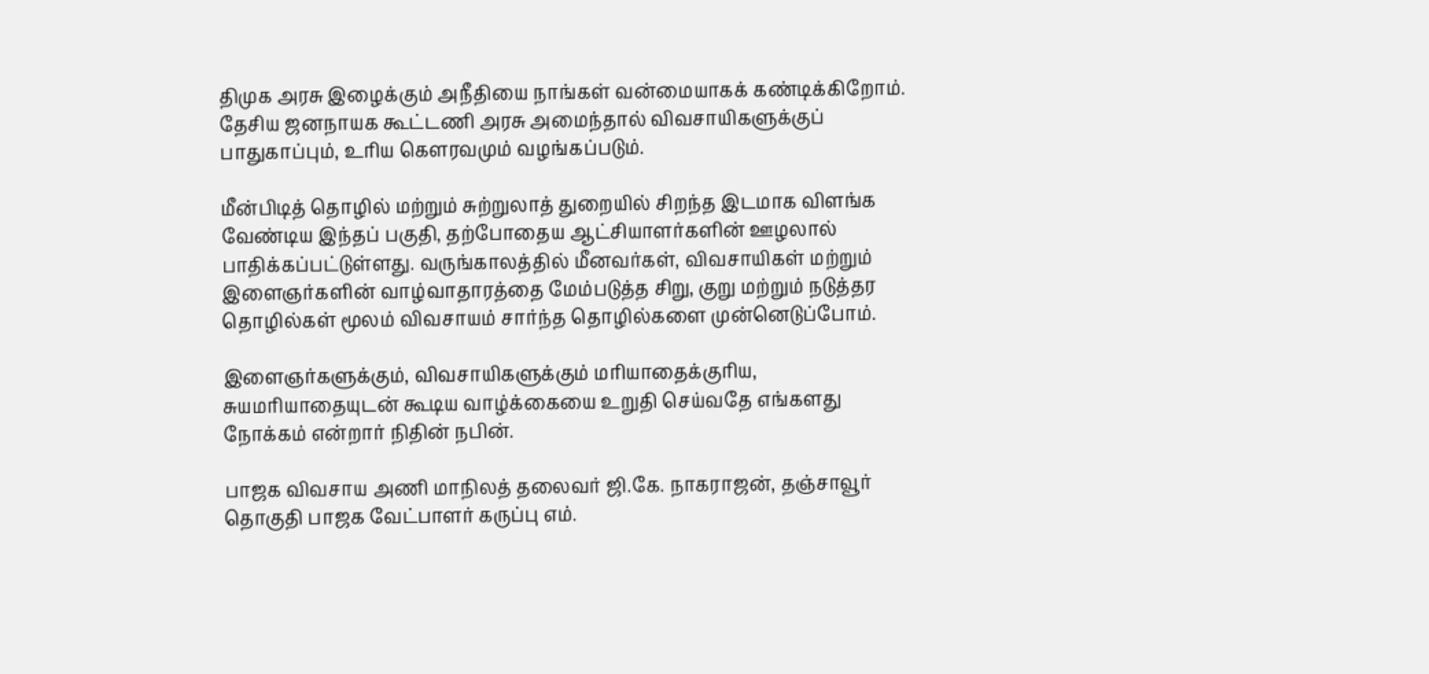திமுக அரசு இழைக்கும் அநீதியை நாங்கள் வன்மையாகக் கண்டிக்கிறோம். தேசிய ஜனநாயக கூட்டணி அரசு அமைந்தால் விவசாயிகளுக்குப் பாதுகாப்பும், உரிய கௌரவமும் வழங்கப்படும்.

மீன்பிடித் தொழில் மற்றும் சுற்றுலாத் துறையில் சிறந்த இடமாக விளங்க வேண்டிய இந்தப் பகுதி, தற்போதைய ஆட்சியாளர்களின் ஊழலால் பாதிக்கப்பட்டுள்ளது. வருங்காலத்தில் மீனவர்கள், விவசாயிகள் மற்றும் இளைஞர்களின் வாழ்வாதாரத்தை மேம்படுத்த சிறு, குறு மற்றும் நடுத்தர தொழில்கள் மூலம் விவசாயம் சார்ந்த தொழில்களை முன்னெடுப்போம்.

இளைஞர்களுக்கும், விவசாயிகளுக்கும் மரியாதைக்குரிய, சுயமரியாதையுடன் கூடிய வாழ்க்கையை உறுதி செய்வதே எங்களது நோக்கம் என்றார் நிதின் நபின்.

பாஜக விவசாய அணி மாநிலத் தலைவர் ஜி.கே. நாகராஜன், தஞ்சாவூர் தொகுதி பாஜக வேட்பாளர் கருப்பு எம்.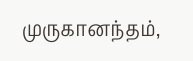முருகானந்தம்,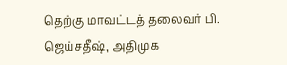தெற்கு மாவட்டத் தலைவர் பி. ஜெய்சதீஷ், அதிமுக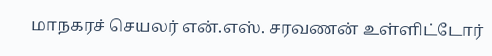மாநகரச் செயலர் என்.எஸ். சரவணன் உள்ளிட்டோர்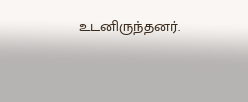உடனிருந்தனர்.